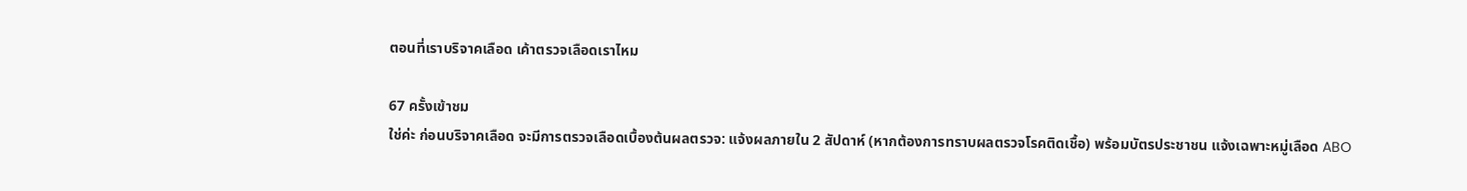ตอนที่เราบริจาคเลือด เค้าตรวจเลือดเราไหม

67 ครั้งเข้าชม
ใช่ค่ะ ก่อนบริจาคเลือด จะมีการตรวจเลือดเบื้องต้นผลตรวจ: แจ้งผลภายใน 2 สัปดาห์ (หากต้องการทราบผลตรวจโรคติดเชื้อ) พร้อมบัตรประชาชน แจ้งเฉพาะหมู่เลือด ABO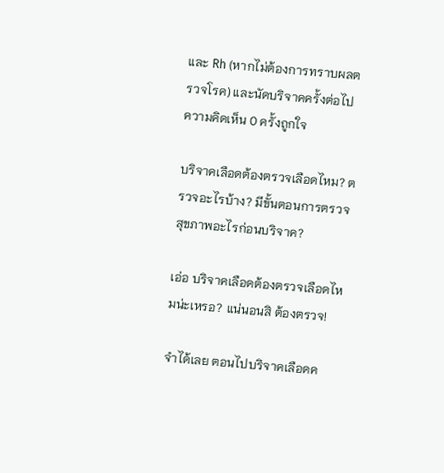และ Rh (หากไม่ต้องการทราบผลตรวจโรค) และนัดบริจาคครั้งต่อไป
ความคิดเห็น 0 ครั้งถูกใจ

บริจาคเลือดต้องตรวจเลือดไหม? ตรวจอะไรบ้าง? มีขั้นตอนการตรวจสุขภาพอะไรก่อนบริจาค?

เอ่อ บริจาคเลือดต้องตรวจเลือดไหมน่ะเหรอ? แน่นอนสิ ต้องตรวจ!

จำได้เลย ตอนไปบริจาคเลือดค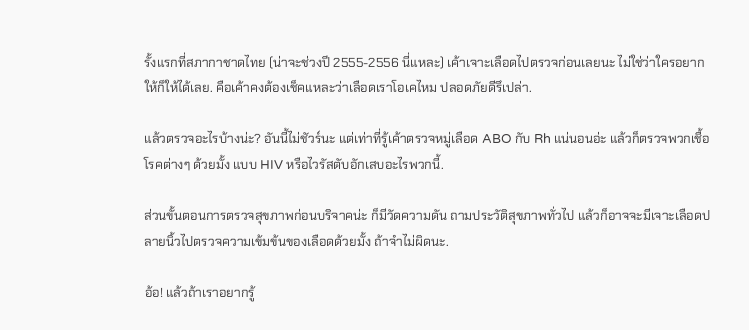รั้งแรกที่สภากาชาดไทย (น่าจะช่วงปี 2555-2556 นี่แหละ) เค้าเจาะเลือดไปตรวจก่อนเลยนะ ไม่ใช่ว่าใครอยากให้ก็ให้ได้เลย. คือเค้าคงต้องเช็คแหละว่าเลือดเราโอเคไหม ปลอดภัยดีรึเปล่า.

แล้วตรวจอะไรบ้างน่ะ? อันนี้ไม่ชัวร์นะ แต่เท่าที่รู้เค้าตรวจหมู่เลือด ABO กับ Rh แน่นอนอ่ะ แล้วก็ตรวจพวกเชื้อโรคต่างๆ ด้วยมั้ง แบบ HIV หรือไวรัสตับอักเสบอะไรพวกนี้.

ส่วนขั้นตอนการตรวจสุขภาพก่อนบริจาคน่ะ ก็มีวัดความดัน ถามประวัติสุขภาพทั่วไป แล้วก็อาจจะมีเจาะเลือดปลายนิ้วไปตรวจความเข้มข้นของเลือดด้วยมั้ง ถ้าจำไม่ผิดนะ.

อ้อ! แล้วถ้าเราอยากรู้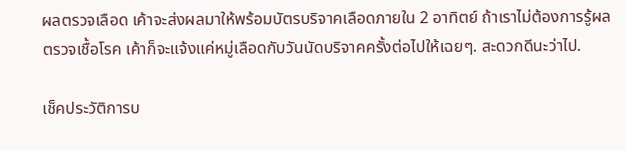ผลตรวจเลือด เค้าจะส่งผลมาให้พร้อมบัตรบริจาคเลือดภายใน 2 อาทิตย์ ถ้าเราไม่ต้องการรู้ผลตรวจเชื้อโรค เค้าก็จะแจ้งแค่หมู่เลือดกับวันนัดบริจาคครั้งต่อไปให้เฉยๆ. สะดวกดีนะว่าไป.

เช็คประวัติการบ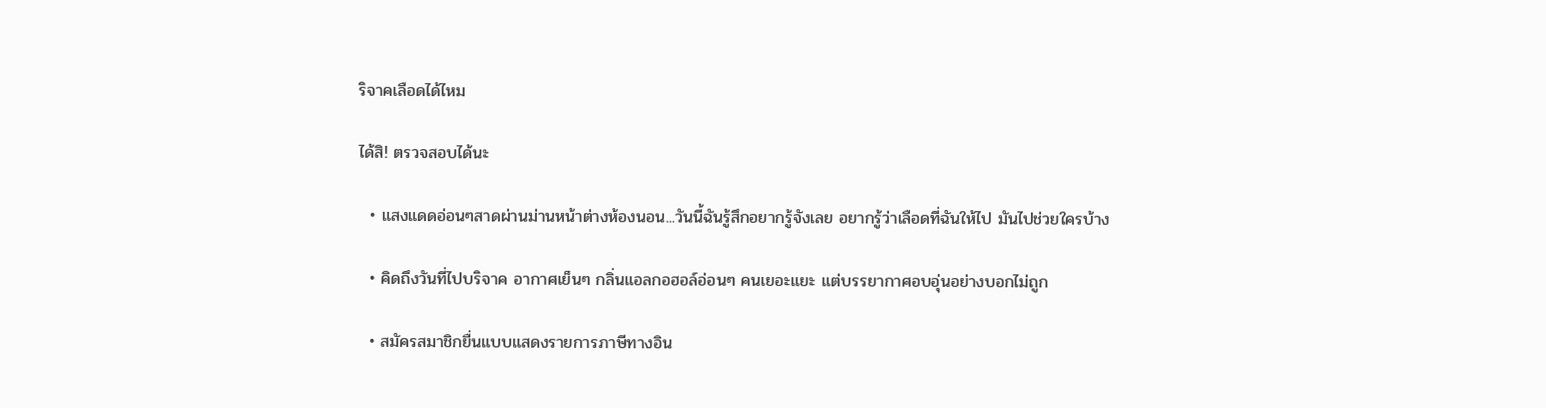ริจาคเลือดได้ไหม

ได้สิ! ตรวจสอบได้นะ

  • แสงแดดอ่อนๆสาดผ่านม่านหน้าต่างห้องนอน...วันนี้ฉันรู้สึกอยากรู้จังเลย อยากรู้ว่าเลือดที่ฉันให้ไป มันไปช่วยใครบ้าง

  • คิดถึงวันที่ไปบริจาค อากาศเย็นๆ กลิ่นแอลกอฮอล์อ่อนๆ คนเยอะแยะ แต่บรรยากาศอบอุ่นอย่างบอกไม่ถูก

  • สมัครสมาชิกยื่นแบบแสดงรายการภาษีทางอิน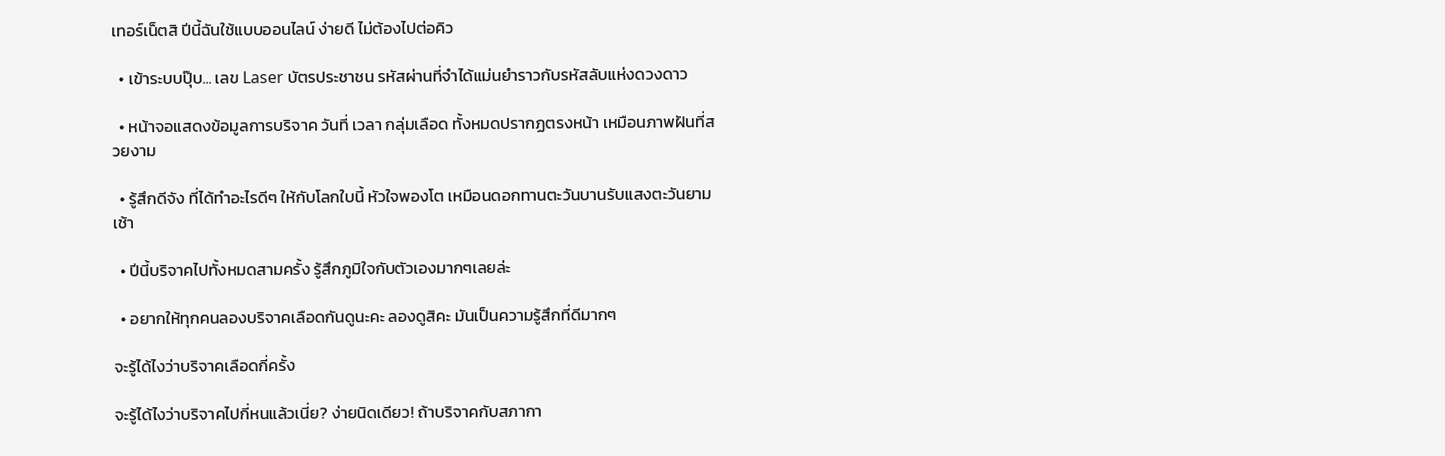เทอร์เน็ตสิ ปีนี้ฉันใช้แบบออนไลน์ ง่ายดี ไม่ต้องไปต่อคิว

  • เข้าระบบปุ๊บ... เลข Laser บัตรประชาชน รหัสผ่านที่จำได้แม่นยำราวกับรหัสลับแห่งดวงดาว

  • หน้าจอแสดงข้อมูลการบริจาค วันที่ เวลา กลุ่มเลือด ทั้งหมดปรากฏตรงหน้า เหมือนภาพฝันที่สวยงาม

  • รู้สึกดีจัง ที่ได้ทำอะไรดีๆ ให้กับโลกใบนี้ หัวใจพองโต เหมือนดอกทานตะวันบานรับแสงตะวันยามเช้า

  • ปีนี้บริจาคไปทั้งหมดสามครั้ง รู้สึกภูมิใจกับตัวเองมากๆเลยล่ะ

  • อยากให้ทุกคนลองบริจาคเลือดกันดูนะคะ ลองดูสิคะ มันเป็นความรู้สึกที่ดีมากๆ

จะรู้ได้ไงว่าบริจาคเลือดกี่ครั้ง

จะรู้ได้ไงว่าบริจาคไปกี่หนแล้วเนี่ย? ง่ายนิดเดียว! ถ้าบริจาคกับสภากา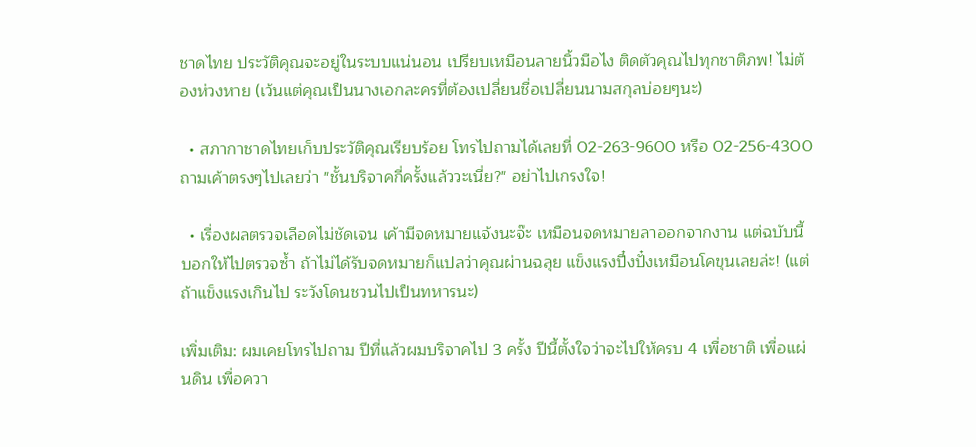ชาดไทย ประวัติคุณจะอยู่ในระบบแน่นอน เปรียบเหมือนลายนิ้วมือไง ติดตัวคุณไปทุกชาติภพ! ไม่ต้องห่วงหาย (เว้นแต่คุณเป็นนางเอกละครที่ต้องเปลี่ยนชื่อเปลี่ยนนามสกุลบ่อยๆนะ)

  • สภากาชาดไทยเก็บประวัติคุณเรียบร้อย โทรไปถามได้เลยที่ 02-263-9600 หรือ 02-256-4300 ถามเค้าตรงๆไปเลยว่า "ชั้นบริจาคกี่ครั้งแล้ววะเนี่ย?" อย่าไปเกรงใจ!

  • เรื่องผลตรวจเลือดไม่ชัดเจน เค้ามีจดหมายแจ้งนะจ๊ะ เหมือนจดหมายลาออกจากงาน แต่ฉบับนี้บอกให้ไปตรวจซ้ำ ถ้าไม่ได้รับจดหมายก็แปลว่าคุณผ่านฉลุย แข็งแรงปึ๋งปั๋งเหมือนโคขุนเลยล่ะ! (แต่ถ้าแข็งแรงเกินไป ระวังโดนชวนไปเป็นทหารนะ)

เพิ่มเติม: ผมเคยโทรไปถาม ปีที่แล้วผมบริจาคไป 3 ครั้ง ปีนี้ตั้งใจว่าจะไปให้ครบ 4 เพื่อชาติ เพื่อแผ่นดิน เพื่อควา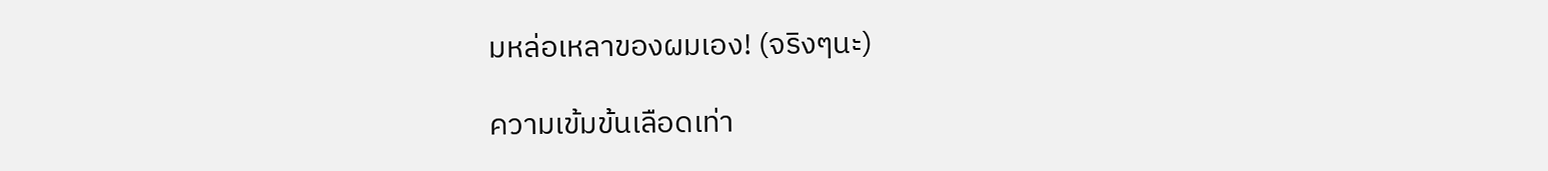มหล่อเหลาของผมเอง! (จริงๆนะ)

ความเข้มข้นเลือดเท่า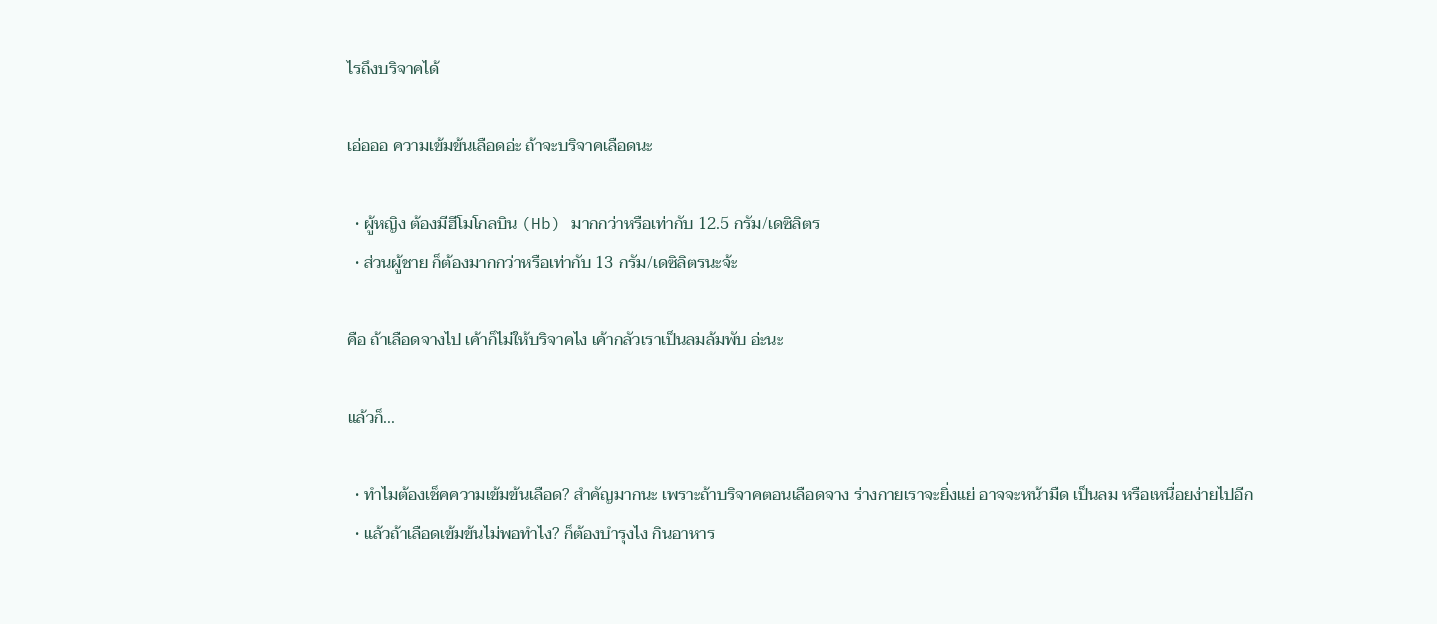ไรถึงบริจาคได้

เอ่อออ ความเข้มข้นเลือดอ่ะ ถ้าจะบริจาคเลือดนะ

  • ผู้หญิง ต้องมีฮีโมโกลบิน (Hb) มากกว่าหรือเท่ากับ 12.5 กรัม/เดซิลิตร
  • ส่วนผู้ชาย ก็ต้องมากกว่าหรือเท่ากับ 13 กรัม/เดซิลิตรนะจ้ะ

คือ ถ้าเลือดจางไป เค้าก็ไม่ให้บริจาคไง เค้ากลัวเราเป็นลมล้มพับ อ่ะนะ

แล้วก็...

  • ทำไมต้องเช็คความเข้มข้นเลือด? สำคัญมากนะ เพราะถ้าบริจาคตอนเลือดจาง ร่างกายเราจะยิ่งแย่ อาจจะหน้ามืด เป็นลม หรือเหนื่อยง่ายไปอีก
  • แล้วถ้าเลือดเข้มข้นไม่พอทำไง? ก็ต้องบำรุงไง กินอาหาร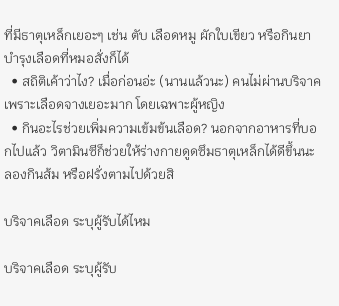ที่มีธาตุเหล็กเยอะๆ เช่น ตับ เลือดหมู ผักใบเขียว หรือกินยาบำรุงเลือดที่หมอสั่งก็ได้
  • สถิติเค้าว่าไง? เมื่อก่อนอ่ะ (นานแล้วนะ) คนไม่ผ่านบริจาคเพราะเลือดจางเยอะมาก โดยเฉพาะผู้หญิง
  • กินอะไรช่วยเพิ่มความเข้มข้นเลือด? นอกจากอาหารที่บอกไปแล้ว วิตามินซีก็ช่วยให้ร่างกายดูดซึมธาตุเหล็กได้ดีขึ้นนะ ลองกินส้ม หรือฝรั่งตามไปด้วยสิ

บริจาคเลือด ระบุผู้รับได้ไหม

บริจาคเลือด ระบุผู้รับ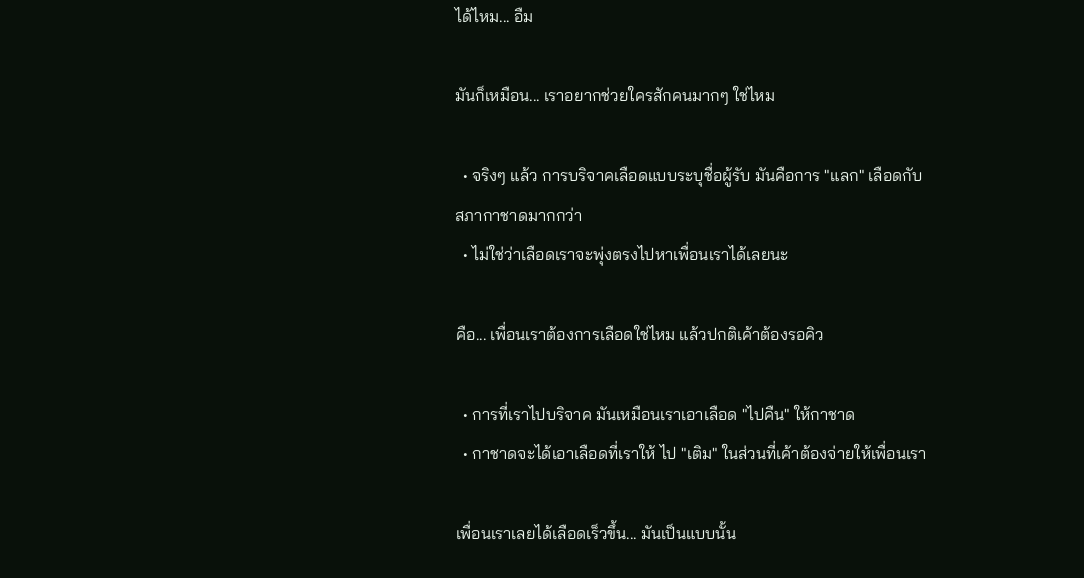ได้ไหม... อืม

มันก็เหมือน... เราอยากช่วยใครสักคนมากๆ ใช่ไหม

  • จริงๆ แล้ว การบริจาคเลือดแบบระบุชื่อผู้รับ มันคือการ "แลก" เลือดกับสภากาชาดมากกว่า
  • ไม่ใช่ว่าเลือดเราจะพุ่งตรงไปหาเพื่อนเราได้เลยนะ

คือ... เพื่อนเราต้องการเลือดใช่ไหม แล้วปกติเค้าต้องรอคิว

  • การที่เราไปบริจาค มันเหมือนเราเอาเลือด "ไปคืน" ให้กาชาด
  • กาชาดจะได้เอาเลือดที่เราให้ ไป "เติม" ในส่วนที่เค้าต้องจ่ายให้เพื่อนเรา

เพื่อนเราเลยได้เลือดเร็วขึ้น... มันเป็นแบบนั้น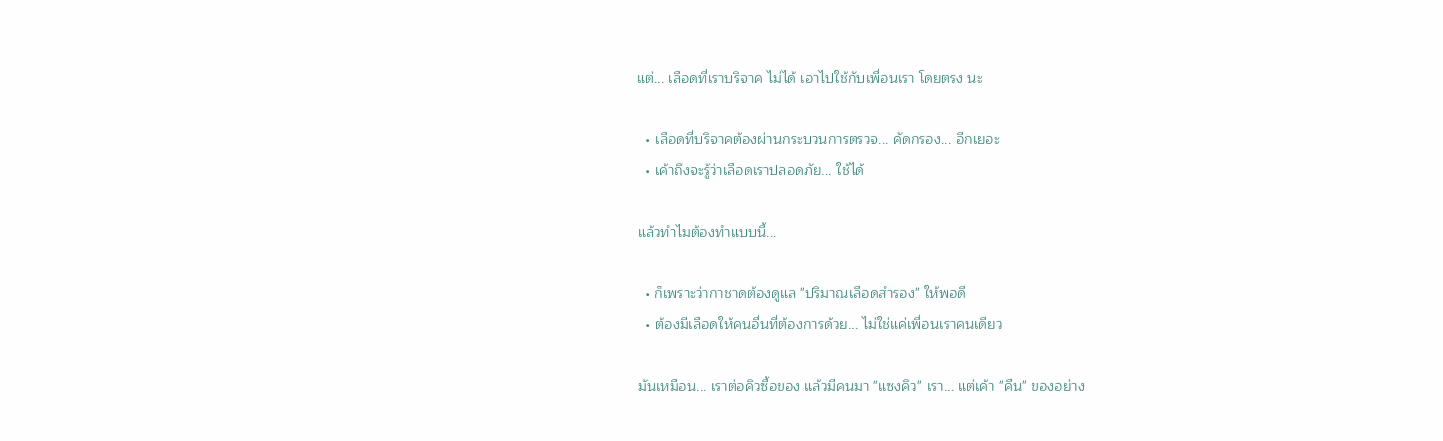แต่... เลือดที่เราบริจาค ไม่ได้ เอาไปใช้กับเพื่อนเรา โดยตรง นะ

  • เลือดที่บริจาคต้องผ่านกระบวนการตรวจ... คัดกรอง... อีกเยอะ
  • เค้าถึงจะรู้ว่าเลือดเราปลอดภัย... ใช้ได้

แล้วทำไมต้องทำแบบนี้...

  • ก็เพราะว่ากาชาดต้องดูแล "ปริมาณเลือดสำรอง" ให้พอดี
  • ต้องมีเลือดให้คนอื่นที่ต้องการด้วย... ไม่ใช่แค่เพื่อนเราคนเดียว

มันเหมือน... เราต่อคิวซื้อของ แล้วมีคนมา "แซงคิว" เรา... แต่เค้า "คืน" ของอย่าง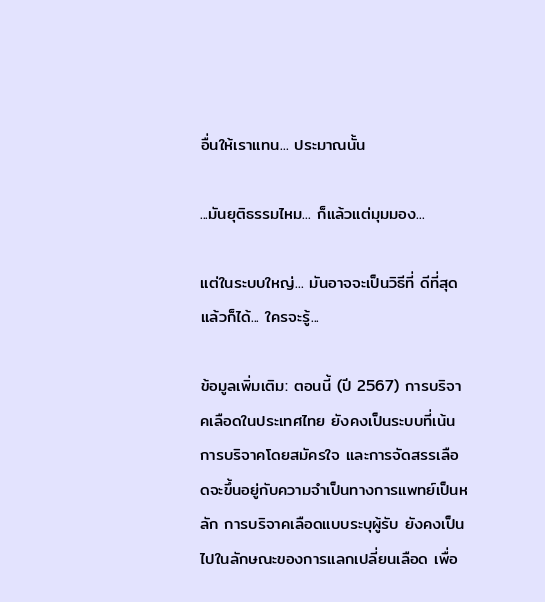อื่นให้เราแทน... ประมาณนั้น

...มันยุติธรรมไหม... ก็แล้วแต่มุมมอง...

แต่ในระบบใหญ่... มันอาจจะเป็นวิธีที่ ดีที่สุด แล้วก็ได้... ใครจะรู้...

ข้อมูลเพิ่มเติม: ตอนนี้ (ปี 2567) การบริจาคเลือดในประเทศไทย ยังคงเป็นระบบที่เน้นการบริจาคโดยสมัครใจ และการจัดสรรเลือดจะขึ้นอยู่กับความจำเป็นทางการแพทย์เป็นหลัก การบริจาคเลือดแบบระบุผู้รับ ยังคงเป็นไปในลักษณะของการแลกเปลี่ยนเลือด เพื่อ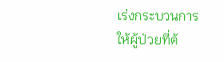เร่งกระบวนการให้ผู้ป่วยที่ต้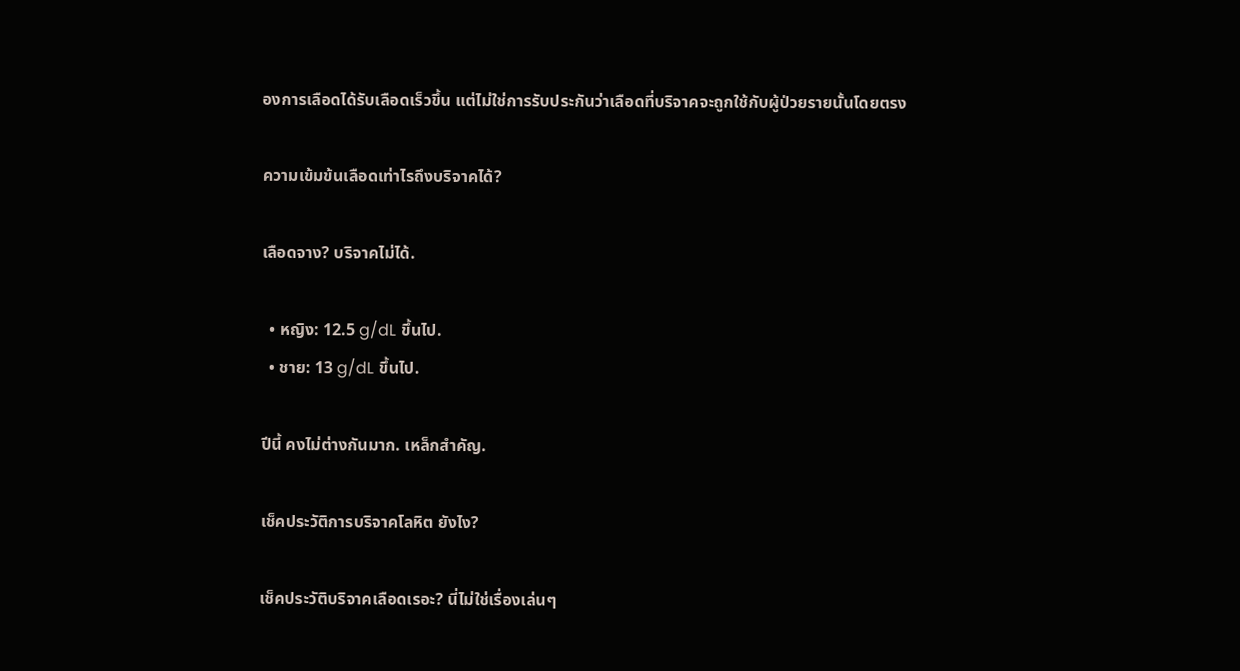องการเลือดได้รับเลือดเร็วขึ้น แต่ไม่ใช่การรับประกันว่าเลือดที่บริจาคจะถูกใช้กับผู้ป่วยรายนั้นโดยตรง

ความเข้มข้นเลือดเท่าไรถึงบริจาคได้?

เลือดจาง? บริจาคไม่ได้.

  • หญิง: 12.5 g/dL ขึ้นไป.
  • ชาย: 13 g/dL ขึ้นไป.

ปีนี้ คงไม่ต่างกันมาก. เหล็กสำคัญ.

เช็คประวัติการบริจาคโลหิต ยังไง?

เช็คประวัติบริจาคเลือดเรอะ? นี่ไม่ใช่เรื่องเล่นๆ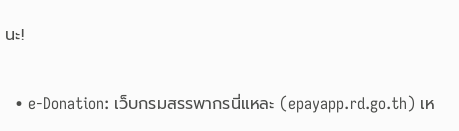นะ!

  • e-Donation: เว็บกรมสรรพากรนี่แหละ (epayapp.rd.go.th) เห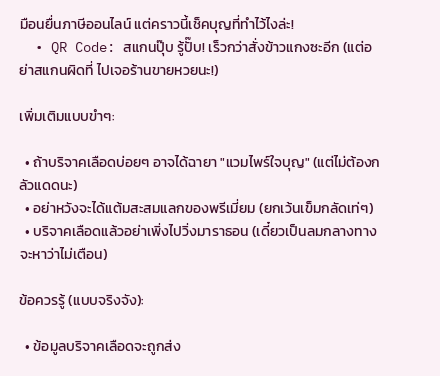มือนยื่นภาษีออนไลน์ แต่คราวนี้เช็คบุญที่ทำไว้ไงล่ะ!
  • QR Code: สแกนปุ๊บ รู้ปั๊บ! เร็วกว่าสั่งข้าวแกงซะอีก (แต่อย่าสแกนผิดที่ ไปเจอร้านขายหวยนะ!)

เพิ่มเติมแบบขำๆ:

  • ถ้าบริจาคเลือดบ่อยๆ อาจได้ฉายา "แวมไพร์ใจบุญ" (แต่ไม่ต้องกลัวแดดนะ)
  • อย่าหวังจะได้แต้มสะสมแลกของพรีเมี่ยม (ยกเว้นเข็มกลัดเท่ๆ)
  • บริจาคเลือดแล้วอย่าเพิ่งไปวิ่งมาราธอน (เดี๋ยวเป็นลมกลางทาง จะหาว่าไม่เตือน)

ข้อควรรู้ (แบบจริงจัง):

  • ข้อมูลบริจาคเลือดจะถูกส่ง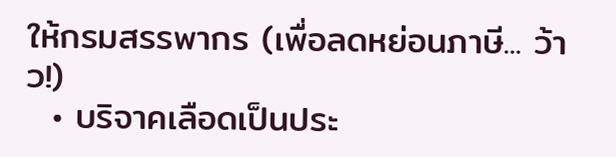ให้กรมสรรพากร (เพื่อลดหย่อนภาษี... ว้าว!)
  • บริจาคเลือดเป็นประ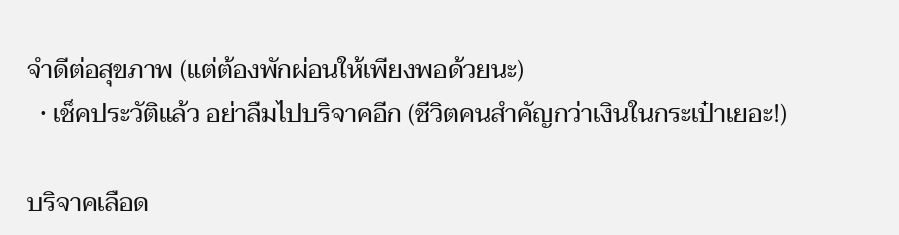จำดีต่อสุขภาพ (แต่ต้องพักผ่อนให้เพียงพอด้วยนะ)
  • เช็คประวัติแล้ว อย่าลืมไปบริจาคอีก (ชีวิตคนสำคัญกว่าเงินในกระเป๋าเยอะ!)

บริจาคเลือด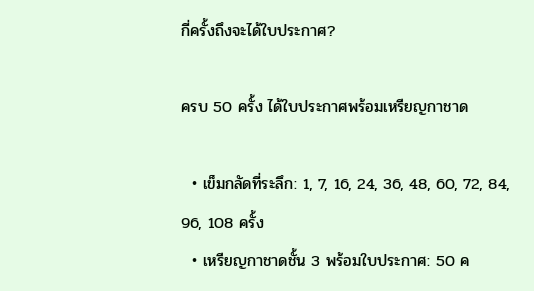กี่ครั้งถึงจะได้ใบประกาศ?

ครบ 50 ครั้ง ได้ใบประกาศพร้อมเหรียญกาชาด

  • เข็มกลัดที่ระลึก: 1, 7, 16, 24, 36, 48, 60, 72, 84, 96, 108 ครั้ง
  • เหรียญกาชาดชั้น 3 พร้อมใบประกาศ: 50 ค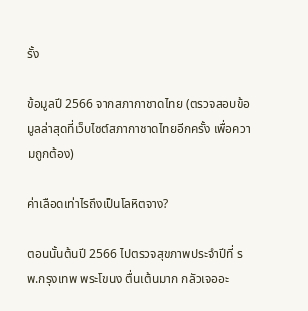รั้ง

ข้อมูลปี 2566 จากสภากาชาดไทย (ตรวจสอบข้อมูลล่าสุดที่เว็บไซต์สภากาชาดไทยอีกครั้ง เพื่อความถูกต้อง)

ค่าเลือดเท่าไรถึงเป็นโลหิตจาง?

ตอนนั้นต้นปี 2566 ไปตรวจสุขภาพประจำปีที่ รพ.กรุงเทพ พระโขนง ตื่นเต้นมาก กลัวเจออะ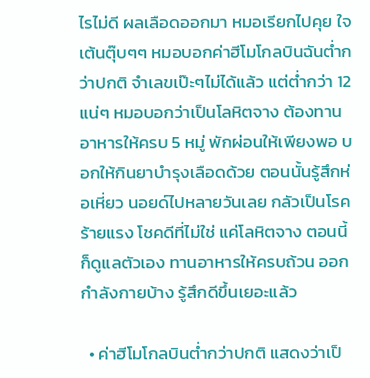ไรไม่ดี ผลเลือดออกมา หมอเรียกไปคุย ใจเต้นตุ๊บๆๆ หมอบอกค่าฮีโมโกลบินฉันต่ำกว่าปกติ จำเลขเป๊ะๆไม่ได้แล้ว แต่ต่ำกว่า 12 แน่ๆ หมอบอกว่าเป็นโลหิตจาง ต้องทานอาหารให้ครบ 5 หมู่ พักผ่อนให้เพียงพอ บอกให้กินยาบำรุงเลือดด้วย ตอนนั้นรู้สึกห่อเหี่ยว นอยด์ไปหลายวันเลย กลัวเป็นโรคร้ายแรง โชคดีที่ไม่ใช่ แค่โลหิตจาง ตอนนี้ก็ดูแลตัวเอง ทานอาหารให้ครบถ้วน ออกกำลังกายบ้าง รู้สึกดีขึ้นเยอะแล้ว

  • ค่าฮีโมโกลบินต่ำกว่าปกติ แสดงว่าเป็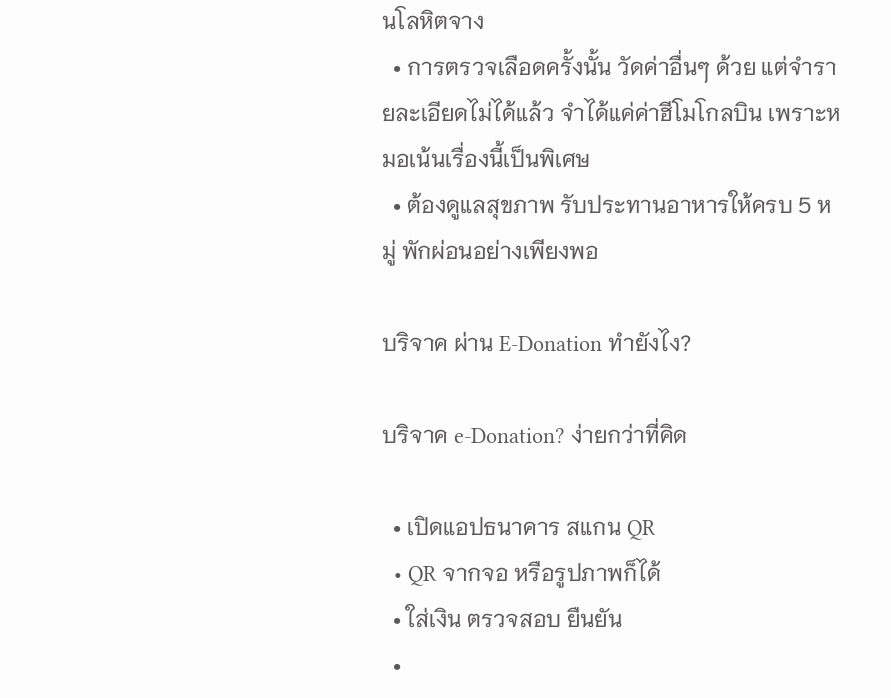นโลหิตจาง
  • การตรวจเลือดครั้งนั้น วัดค่าอื่นๆ ด้วย แต่จำรายละเอียดไม่ได้แล้ว จำได้แค่ค่าฮีโมโกลบิน เพราะหมอเน้นเรื่องนี้เป็นพิเศษ
  • ต้องดูแลสุขภาพ รับประทานอาหารให้ครบ 5 หมู่ พักผ่อนอย่างเพียงพอ

บริจาค ผ่าน E-Donation ทำยังไง?

บริจาค e-Donation? ง่ายกว่าที่คิด

  • เปิดแอปธนาคาร สแกน QR
  • QR จากจอ หรือรูปภาพก็ได้
  • ใส่เงิน ตรวจสอบ ยืนยัน
  •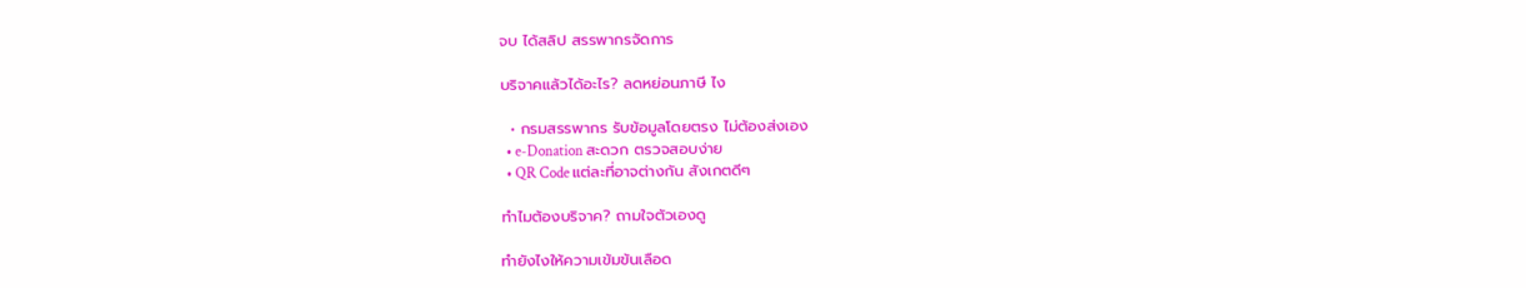จบ ได้สลิป สรรพากรจัดการ

บริจาคแล้วได้อะไร? ลดหย่อนภาษี ไง

  • กรมสรรพากร รับข้อมูลโดยตรง ไม่ต้องส่งเอง
  • e-Donation สะดวก ตรวจสอบง่าย
  • QR Code แต่ละที่อาจต่างกัน สังเกตดีๆ

ทำไมต้องบริจาค? ถามใจตัวเองดู

ทำยังไงให้ความเข้มข้นเลือด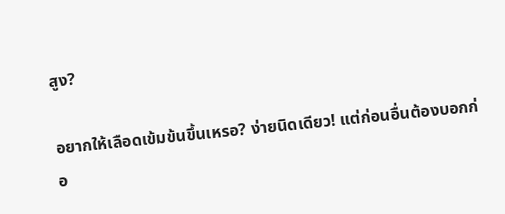สูง?

อยากให้เลือดเข้มข้นขึ้นเหรอ? ง่ายนิดเดียว! แต่ก่อนอื่นต้องบอกก่อ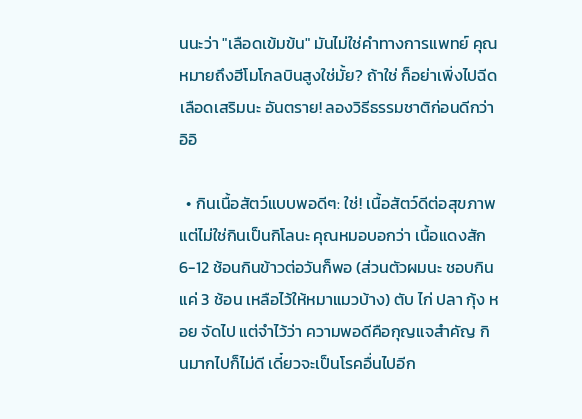นนะว่า "เลือดเข้มข้น" มันไม่ใช่คำทางการแพทย์ คุณหมายถึงฮีโมโกลบินสูงใช่มั้ย? ถ้าใช่ ก็อย่าเพิ่งไปฉีดเลือดเสริมนะ อันตราย! ลองวิธีธรรมชาติก่อนดีกว่า อิอิ

  • กินเนื้อสัตว์แบบพอดีๆ: ใช่! เนื้อสัตว์ดีต่อสุขภาพ แต่ไม่ใช่กินเป็นกิโลนะ คุณหมอบอกว่า เนื้อแดงสัก 6-12 ช้อนกินข้าวต่อวันก็พอ (ส่วนตัวผมนะ ชอบกินแค่ 3 ช้อน เหลือไว้ให้หมาแมวบ้าง) ตับ ไก่ ปลา กุ้ง หอย จัดไป แต่จำไว้ว่า ความพอดีคือกุญแจสำคัญ กินมากไปก็ไม่ดี เดี๋ยวจะเป็นโรคอื่นไปอีก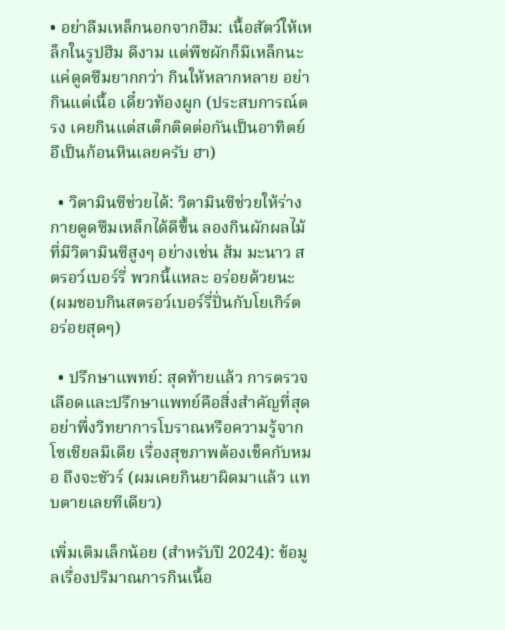• อย่าลืมเหล็กนอกจากฮีม: เนื้อสัตว์ให้เหล็กในรูปฮีม ดีงาม แต่พืชผักก็มีเหล็กนะ แค่ดูดซึมยากกว่า กินให้หลากหลาย อย่ากินแต่เนื้อ เดี๋ยวท้องผูก (ประสบการณ์ตรง เคยกินแต่สเต็กติดต่อกันเป็นอาทิตย์ อึเป็นก้อนหินเลยครับ ฮา)

  • วิตามินซีช่วยได้: วิตามินซีช่วยให้ร่างกายดูดซึมเหล็กได้ดีขึ้น ลองกินผักผลไม้ที่มีวิตามินซีสูงๆ อย่างเช่น ส้ม มะนาว สตรอว์เบอร์รี่ พวกนี้แหละ อร่อยด้วยนะ (ผมชอบกินสตรอว์เบอร์รี่ปั่นกับโยเกิร์ต อร่อยสุดๆ)

  • ปรึกษาแพทย์: สุดท้ายแล้ว การตรวจเลือดและปรึกษาแพทย์คือสิ่งสำคัญที่สุด อย่าพึ่งวิทยาการโบราณหรือความรู้จากโซเชียลมีเดีย เรื่องสุขภาพต้องเช็คกับหมอ ถึงจะชัวร์ (ผมเคยกินยาผิดมาแล้ว แทบตายเลยทีเดียว)

เพิ่มเติมเล็กน้อย (สำหรับปี 2024): ข้อมูลเรื่องปริมาณการกินเนื้อ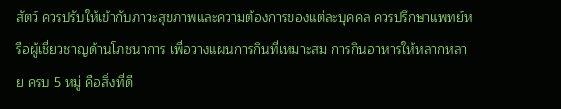สัตว์ ควรปรับให้เข้ากับภาวะสุขภาพและความต้องการของแต่ละบุคคล ควรปรึกษาแพทย์หรือผู้เชี่ยวชาญด้านโภชนาการ เพื่อวางแผนการกินที่เหมาะสม การกินอาหารให้หลากหลาย ครบ 5 หมู่ คือสิ่งที่ดี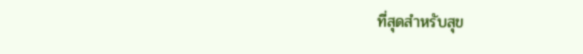ที่สุดสำหรับสุข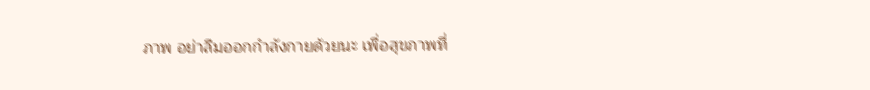ภาพ อย่าลืมออกกำลังกายด้วยนะ เพื่อสุขภาพที่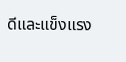ดีและแข็งแรง